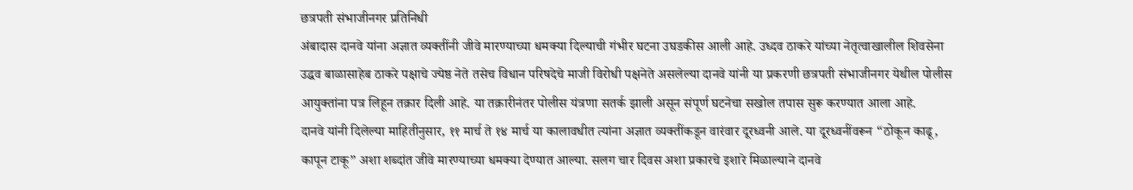छत्रपती संभाजीनगर प्रतिनिधी
अंबादास दानवे यांना अज्ञात व्यक्तींनी जीवे मारण्याच्या धमक्या दिल्याची गंभीर घटना उघडकीस आली आहे. उध्दव ठाकरे यांच्या नेतृत्वाखालील शिवसेना उद्धव बाळासाहेब ठाकरे पक्षाचे ज्येष्ठ नेते तसेच विधान परिषदेचे माजी विरोधी पक्षनेते असलेल्या दानवे यांनी या प्रकरणी छत्रपती संभाजीनगर येथील पोलीस आयुक्तांना पत्र लिहून तक्रार दिली आहे. या तक्रारीनंतर पोलीस यंत्रणा सतर्क झाली असून संपूर्ण घटनेचा सखोल तपास सुरू करण्यात आला आहे.
दानवे यांनी दिलेल्या माहितीनुसार, ११ मार्च ते १४ मार्च या कालावधीत त्यांना अज्ञात व्यक्तींकडून वारंवार दूरध्वनी आले. या दूरध्वनींवरून “ठोकून काढू, कापून टाकू” अशा शब्दांत जीवे मारण्याच्या धमक्या देण्यात आल्या. सलग चार दिवस अशा प्रकारचे इशारे मिळाल्याने दानवे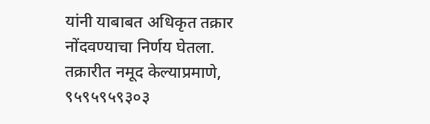यांनी याबाबत अधिकृत तक्रार नोंदवण्याचा निर्णय घेतला.
तक्रारीत नमूद केल्याप्रमाणे, ९५९५९५९३०३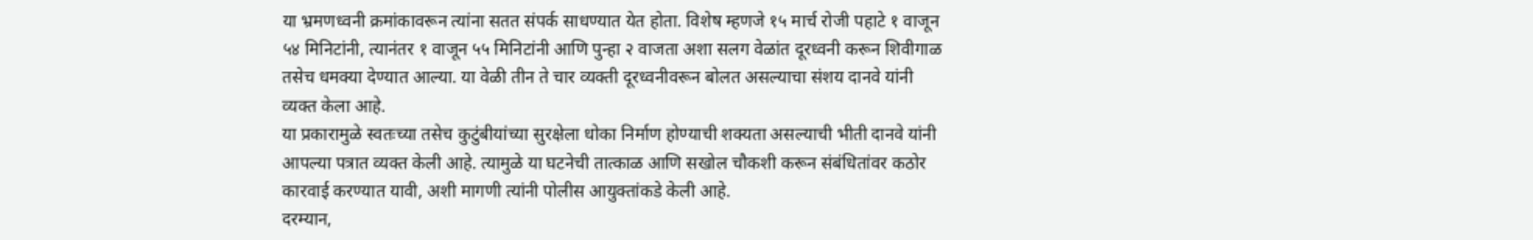या भ्रमणध्वनी क्रमांकावरून त्यांना सतत संपर्क साधण्यात येत होता. विशेष म्हणजे १५ मार्च रोजी पहाटे १ वाजून ५४ मिनिटांनी, त्यानंतर १ वाजून ५५ मिनिटांनी आणि पुन्हा २ वाजता अशा सलग वेळांत दूरध्वनी करून शिवीगाळ तसेच धमक्या देण्यात आल्या. या वेळी तीन ते चार व्यक्ती दूरध्वनीवरून बोलत असल्याचा संशय दानवे यांनी व्यक्त केला आहे.
या प्रकारामुळे स्वतःच्या तसेच कुटुंबीयांच्या सुरक्षेला धोका निर्माण होण्याची शक्यता असल्याची भीती दानवे यांनी आपल्या पत्रात व्यक्त केली आहे. त्यामुळे या घटनेची तात्काळ आणि सखोल चौकशी करून संबंधितांवर कठोर कारवाई करण्यात यावी, अशी मागणी त्यांनी पोलीस आयुक्तांकडे केली आहे.
दरम्यान,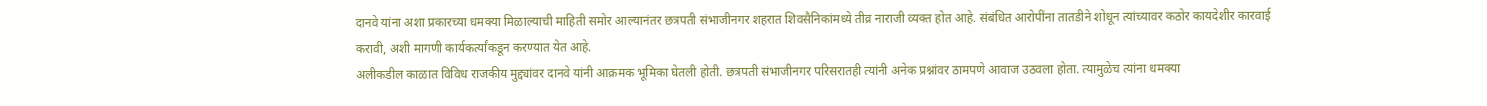दानवे यांना अशा प्रकारच्या धमक्या मिळाल्याची माहिती समोर आल्यानंतर छत्रपती संभाजीनगर शहरात शिवसैनिकांमध्ये तीव्र नाराजी व्यक्त होत आहे. संबंधित आरोपींना तातडीने शोधून त्यांच्यावर कठोर कायदेशीर कारवाई करावी, अशी मागणी कार्यकर्त्यांकडून करण्यात येत आहे.
अलीकडील काळात विविध राजकीय मुद्द्यांवर दानवे यांनी आक्रमक भूमिका घेतली होती. छत्रपती संभाजीनगर परिसरातही त्यांनी अनेक प्रश्नांवर ठामपणे आवाज उठवला होता. त्यामुळेच त्यांना धमक्या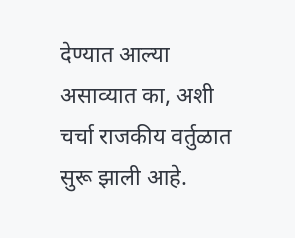देण्यात आल्या असाव्यात का, अशी चर्चा राजकीय वर्तुळात सुरू झाली आहे.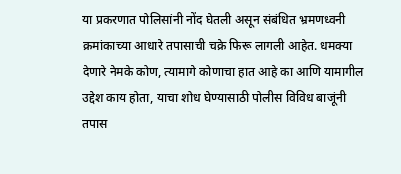या प्रकरणात पोलिसांनी नोंद घेतली असून संबंधित भ्रमणध्वनी क्रमांकाच्या आधारे तपासाची चक्रे फिरू लागली आहेत. धमक्या देणारे नेमके कोण, त्यामागे कोणाचा हात आहे का आणि यामागील उद्देश काय होता, याचा शोध घेण्यासाठी पोलीस विविध बाजूंनी तपास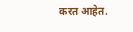करत आहेत.